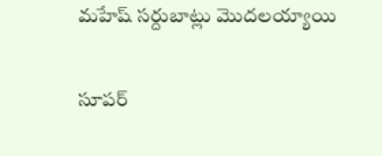మహేష్ సర్దుబాట్లు మొదలయ్యాయి

సూపర్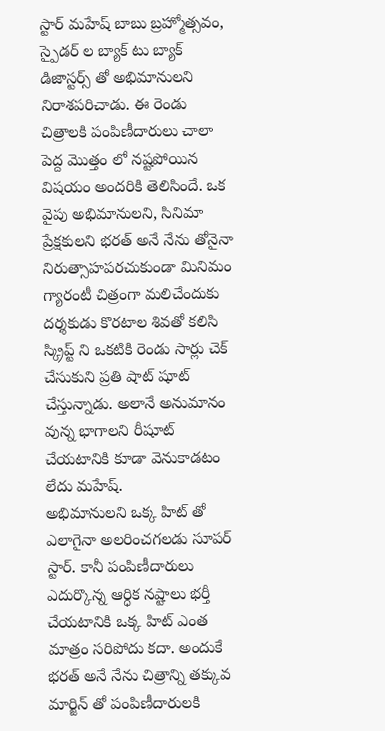స్టార్ మహేష్ బాబు బ్రహ్మోత్సవం, స్పైడర్ ల బ్యాక్ టు బ్యాక్ డిజాస్టర్స్ తో అభిమానులని నిరాశపరిచాడు. ఈ రెండు చిత్రాలకి పంపిణీదారులు చాలా పెద్ద మొత్తం లో నష్టపోయిన విషయం అందరికి తెలిసిందే. ఒక వైపు అభిమానులని, సినిమా ప్రేక్షకులని భరత్ అనే నేను తోనైనా నిరుత్సాహపరచుకుండా మినిమం గ్యారంటీ చిత్రంగా మలిచేందుకు దర్శకుడు కొరటాల శివతో కలిసి స్క్రిప్ట్ ని ఒకటికి రెండు సార్లు చెక్ చేసుకుని ప్రతి షాట్ షూట్ చేస్తున్నాడు. అలానే అనుమానం వున్న భాగాలని రీషూట్ చేయటానికి కూడా వెనుకాడటం లేదు మహేష్.
అభిమానులని ఒక్క హిట్ తో ఎలాగైనా అలరించగలడు సూపర్ స్టార్. కానీ పంపిణీదారులు ఎదుర్కొన్న ఆర్ధిక నష్టాలు భర్తీ చేయటానికి ఒక్క హిట్ ఎంత మాత్రం సరిపోదు కదా. అందుకే భరత్ అనే నేను చిత్రాన్ని తక్కువ మార్జిన్ తో పంపిణీదారులకి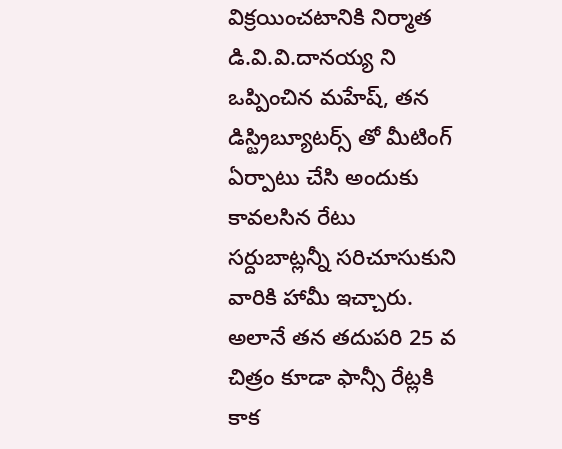విక్రయించటానికి నిర్మాత డి.వి.వి.దానయ్య ని ఒప్పించిన మహేష్, తన డిస్ట్రిబ్యూటర్స్ తో మీటింగ్ ఏర్పాటు చేసి అందుకు కావలసిన రేటు సర్దుబాట్లన్నీ సరిచూసుకుని వారికి హామీ ఇచ్చారు. అలానే తన తదుపరి 25 వ చిత్రం కూడా ఫాన్సీ రేట్లకి కాక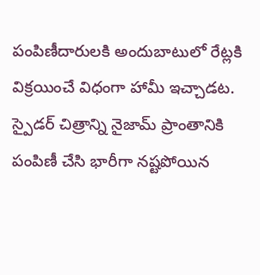పంపిణీదారులకి అందుబాటులో రేట్లకి విక్రయించే విధంగా హామీ ఇచ్చాడట. స్పైడర్ చిత్రాన్ని నైజామ్ ప్రాంతానికి పంపిణీ చేసి భారీగా నష్టపోయిన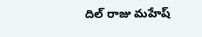దిల్ రాజు మహేష్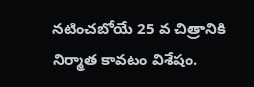నటించబోయే 25 వ చిత్రానికి నిర్మాత కావటం విశేషం.